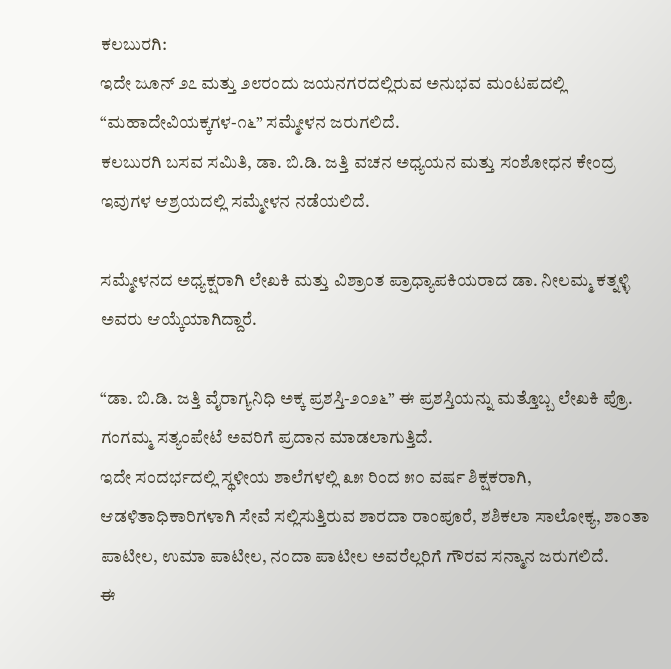ಕಲಬುರಗಿ:
ಇದೇ ಜೂನ್ ೨೭ ಮತ್ತು ೨೮ರಂದು ಜಯನಗರದಲ್ಲಿರುವ ಅನುಭವ ಮಂಟಪದಲ್ಲಿ “ಮಹಾದೇವಿಯಕ್ಕಗಳ-೧೬” ಸಮ್ಮೇಳನ ಜರುಗಲಿದೆ.
ಕಲಬುರಗಿ ಬಸವ ಸಮಿತಿ, ಡಾ. ಬಿ.ಡಿ. ಜತ್ತಿ ವಚನ ಅಧ್ಯಯನ ಮತ್ತು ಸಂಶೋಧನ ಕೇಂದ್ರ ಇವುಗಳ ಆಶ್ರಯದಲ್ಲಿ ಸಮ್ಮೇಳನ ನಡೆಯಲಿದೆ.

ಸಮ್ಮೇಳನದ ಅಧ್ಯಕ್ಷರಾಗಿ ಲೇಖಕಿ ಮತ್ತು ವಿಶ್ರಾಂತ ಪ್ರಾಧ್ಯಾಪಕಿಯರಾದ ಡಾ. ನೀಲಮ್ಮ ಕತ್ನಳ್ಳಿ ಅವರು ಆಯ್ಕೆಯಾಗಿದ್ದಾರೆ.

“ಡಾ. ಬಿ.ಡಿ. ಜತ್ತಿ ವೈರಾಗ್ಯನಿಧಿ ಅಕ್ಕ ಪ್ರಶಸ್ತಿ-೨೦೨೬” ಈ ಪ್ರಶಸ್ತಿಯನ್ನು ಮತ್ತೊಬ್ಬ ಲೇಖಕಿ ಪ್ರೊ. ಗಂಗಮ್ಮ ಸತ್ಯಂಪೇಟೆ ಅವರಿಗೆ ಪ್ರದಾನ ಮಾಡಲಾಗುತ್ತಿದೆ.
ಇದೇ ಸಂದರ್ಭದಲ್ಲಿ ಸ್ಥಳೀಯ ಶಾಲೆಗಳಲ್ಲಿ ೩೫ ರಿಂದ ೫೦ ವರ್ಷ ಶಿಕ್ಷಕರಾಗಿ, ಆಡಳಿತಾಧಿಕಾರಿಗಳಾಗಿ ಸೇವೆ ಸಲ್ಲಿಸುತ್ತಿರುವ ಶಾರದಾ ರಾಂಪೂರೆ, ಶಶಿಕಲಾ ಸಾಲೋಕ್ಯ, ಶಾಂತಾ ಪಾಟೀಲ, ಉಮಾ ಪಾಟೀಲ, ನಂದಾ ಪಾಟೀಲ ಅವರೆಲ್ಲರಿಗೆ ಗೌರವ ಸನ್ಮಾನ ಜರುಗಲಿದೆ.
ಈ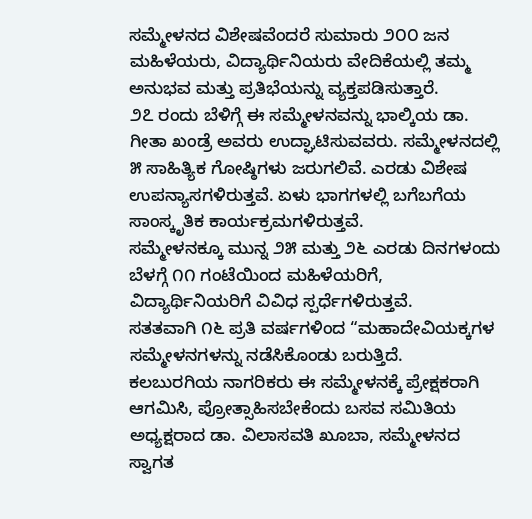ಸಮ್ಮೇಳನದ ವಿಶೇಷವೆಂದರೆ ಸುಮಾರು ೨೦೦ ಜನ ಮಹಿಳೆಯರು, ವಿದ್ಯಾರ್ಥಿನಿಯರು ವೇದಿಕೆಯಲ್ಲಿ ತಮ್ಮ ಅನುಭವ ಮತ್ತು ಪ್ರತಿಭೆಯನ್ನು ವ್ಯಕ್ತಪಡಿಸುತ್ತಾರೆ.
೨೭ ರಂದು ಬೆಳಿಗ್ಗೆ ಈ ಸಮ್ಮೇಳನವನ್ನು ಭಾಲ್ಕಿಯ ಡಾ. ಗೀತಾ ಖಂಡ್ರೆ ಅವರು ಉದ್ಘಾಟಿಸುವವರು. ಸಮ್ಮೇಳನದಲ್ಲಿ ೫ ಸಾಹಿತ್ಯಿಕ ಗೋಷ್ಠಿಗಳು ಜರುಗಲಿವೆ. ಎರಡು ವಿಶೇಷ ಉಪನ್ಯಾಸಗಳಿರುತ್ತವೆ. ಏಳು ಭಾಗಗಳಲ್ಲಿ ಬಗೆಬಗೆಯ ಸಾಂಸ್ಕೃತಿಕ ಕಾರ್ಯಕ್ರಮಗಳಿರುತ್ತವೆ.
ಸಮ್ಮೇಳನಕ್ಕೂ ಮುನ್ನ ೨೫ ಮತ್ತು ೨೬ ಎರಡು ದಿನಗಳಂದು ಬೆಳಗ್ಗೆ ೧೧ ಗಂಟೆಯಿಂದ ಮಹಿಳೆಯರಿಗೆ, ವಿದ್ಯಾರ್ಥಿನಿಯರಿಗೆ ವಿವಿಧ ಸ್ಪರ್ಧೆಗಳಿರುತ್ತವೆ.
ಸತತವಾಗಿ ೧೬ ಪ್ರತಿ ವರ್ಷಗಳಿಂದ “ಮಹಾದೇವಿಯಕ್ಕಗಳ ಸಮ್ಮೇಳನಗಳನ್ನು ನಡೆಸಿಕೊಂಡು ಬರುತ್ತಿದೆ.
ಕಲಬುರಗಿಯ ನಾಗರಿಕರು ಈ ಸಮ್ಮೇಳನಕ್ಕೆ ಪ್ರೇಕ್ಷಕರಾಗಿ ಆಗಮಿಸಿ, ಪ್ರೋತ್ಸಾಹಿಸಬೇಕೆಂದು ಬಸವ ಸಮಿತಿಯ ಅಧ್ಯಕ್ಷರಾದ ಡಾ. ವಿಲಾಸವತಿ ಖೂಬಾ, ಸಮ್ಮೇಳನದ ಸ್ವಾಗತ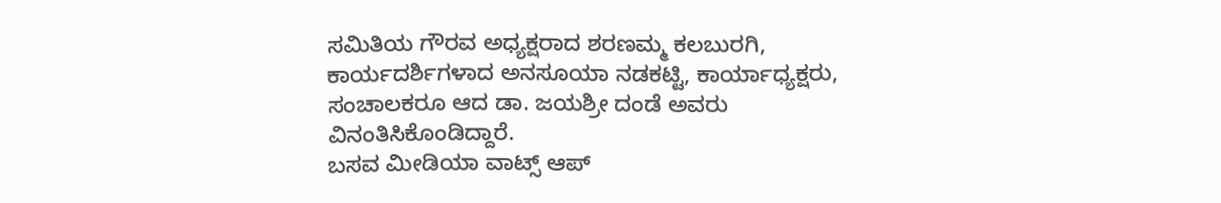ಸಮಿತಿಯ ಗೌರವ ಅಧ್ಯಕ್ಷರಾದ ಶರಣಮ್ಮ ಕಲಬುರಗಿ, ಕಾರ್ಯದರ್ಶಿಗಳಾದ ಅನಸೂಯಾ ನಡಕಟ್ಟಿ, ಕಾರ್ಯಾಧ್ಯಕ್ಷರು, ಸಂಚಾಲಕರೂ ಆದ ಡಾ. ಜಯಶ್ರೀ ದಂಡೆ ಅವರು ವಿನಂತಿಸಿಕೊಂಡಿದ್ದಾರೆ.
ಬಸವ ಮೀಡಿಯಾ ವಾಟ್ಸ್ ಆಪ್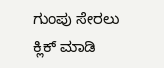ಗುಂಪು ಸೇರಲು ಕ್ಲಿಕ್ ಮಾಡಿ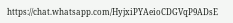https://chat.whatsapp.com/HyjxiPYAeioCDGVqP9ADsE